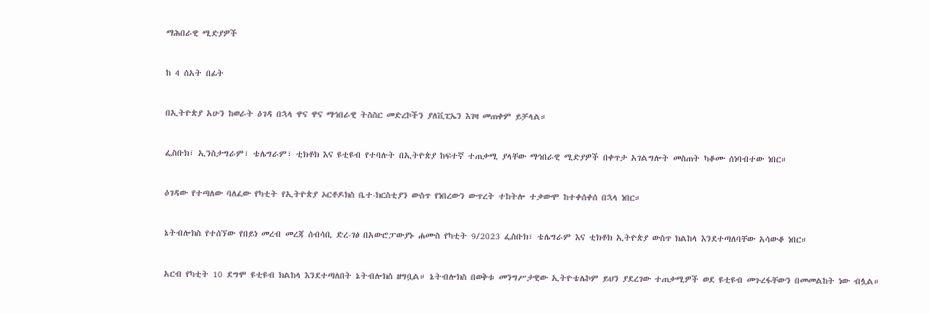ማሕበራዊ ሚድያዎች

ከ 4 ሰአት በፊት

በኢትዮጵያ አሁን ከወራት ዕገዳ በኋላ ዋና ዋና ማኅበራዊ ትስስር መድረኮችን ያለቪፒኤን እገዛ መጠቀም ይቻላል።

ፌስቡክ፣ ኢንስታግራም፣ ቴሌግራም፣ ቲክቶክ እና ዩቲዩብ የተባሉት በኢትዮጵያ ከፍተኛ ተጠቃሚ ያላቸው ማኅበራዊ ሚድያዎች በቀጥታ አገልግሎት መስጠት ካቆሙ ሰነባብተው ነበር።

ዕገዳው የተጣለው ባለፈው የካቲት የኢትዮጵያ ኦርቶዶክስ ቤተ-ክርስቲያን ውስጥ የነበረውን ውጥረት ተከትሎ ተቃውሞ ከተቀሰቀሰ በኋላ ነበር።

ኔትብሎክስ የተሰኘው የበይነ መረብ መረጃ ሰብሳቢ ድረ-ገፅ በአውሮፓውያኑ ሐሙስ የካቲት 9/2023 ፌስቡክ፣ ቴሌግራም እና ቲክቶክ ኢትዮጵያ ውስጥ ክልከላ እንደተጣለባቸው አሳውቆ ነበር።

አርብ የካቲት 10 ደግሞ ዩቲዩብ ክልከላ እንደተጣለበት ኔትብሎክስ ዘግቧል። ኔትብሎክስ በወቅቱ መንግሥታዊው ኢትዮቴሌኮም ይህን ያደረገው ተጠቃሚዎች ወደ ዩቲዩብ መጉረፋቸውን በመመልከት ነው ብሏል።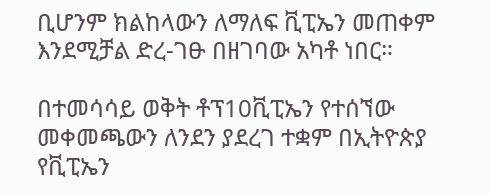ቢሆንም ክልከላውን ለማለፍ ቪፒኤን መጠቀም እንደሚቻል ድረ-ገፁ በዘገባው አካቶ ነበር።

በተመሳሳይ ወቅት ቶፕ10ቪፒኤን የተሰኘው መቀመጫውን ለንደን ያደረገ ተቋም በኢትዮጵያ የቪፒኤን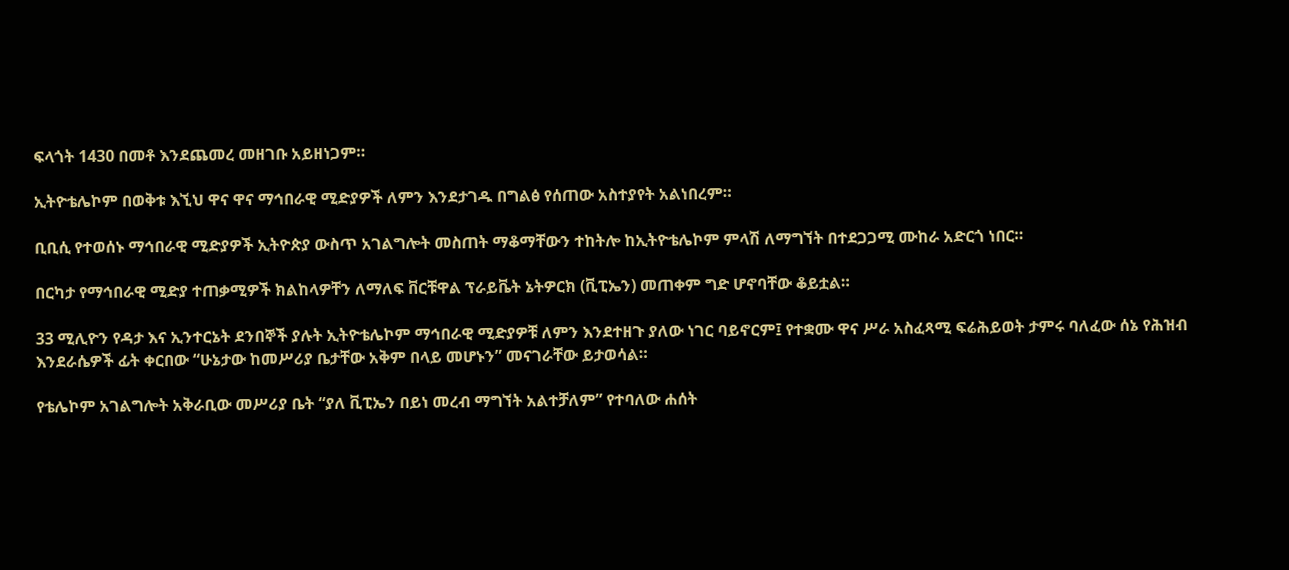ፍላጎት 1430 በመቶ እንደጨመረ መዘገቡ አይዘነጋም።

ኢትዮቴሌኮም በወቅቱ እኚህ ዋና ዋና ማኅበራዊ ሚድያዎች ለምን እንደታገዱ በግልፅ የሰጠው አስተያየት አልነበረም።

ቢቢሲ የተወሰኑ ማኅበራዊ ሚድያዎች ኢትዮጵያ ውስጥ አገልግሎት መስጠት ማቆማቸውን ተከትሎ ከኢትዮቴሌኮም ምላሽ ለማግኘት በተደጋጋሚ ሙከራ አድርጎ ነበር።

በርካታ የማኅበራዊ ሚድያ ተጠቃሚዎች ክልከላዎቸን ለማለፍ ቨርቹዋል ፕራይቬት ኔትዎርክ (ቪፒኤን) መጠቀም ግድ ሆኖባቸው ቆይቷል።

33 ሚሊዮን የዳታ እና ኢንተርኔት ደንበኞች ያሉት ኢትዮቴሌኮም ማኅበራዊ ሚድያዎቹ ለምን እንደተዘጉ ያለው ነገር ባይኖርም፤ የተቋሙ ዋና ሥራ አስፈጻሚ ፍሬሕይወት ታምሩ ባለፈው ሰኔ የሕዝብ እንደራሴዎች ፊት ቀርበው “ሁኔታው ከመሥሪያ ቤታቸው አቅም በላይ መሆኑን” መናገራቸው ይታወሳል።

የቴሌኮም አገልግሎት አቅራቢው መሥሪያ ቤት “ያለ ቪፒኤን በይነ መረብ ማግኘት አልተቻለም” የተባለው ሐሰት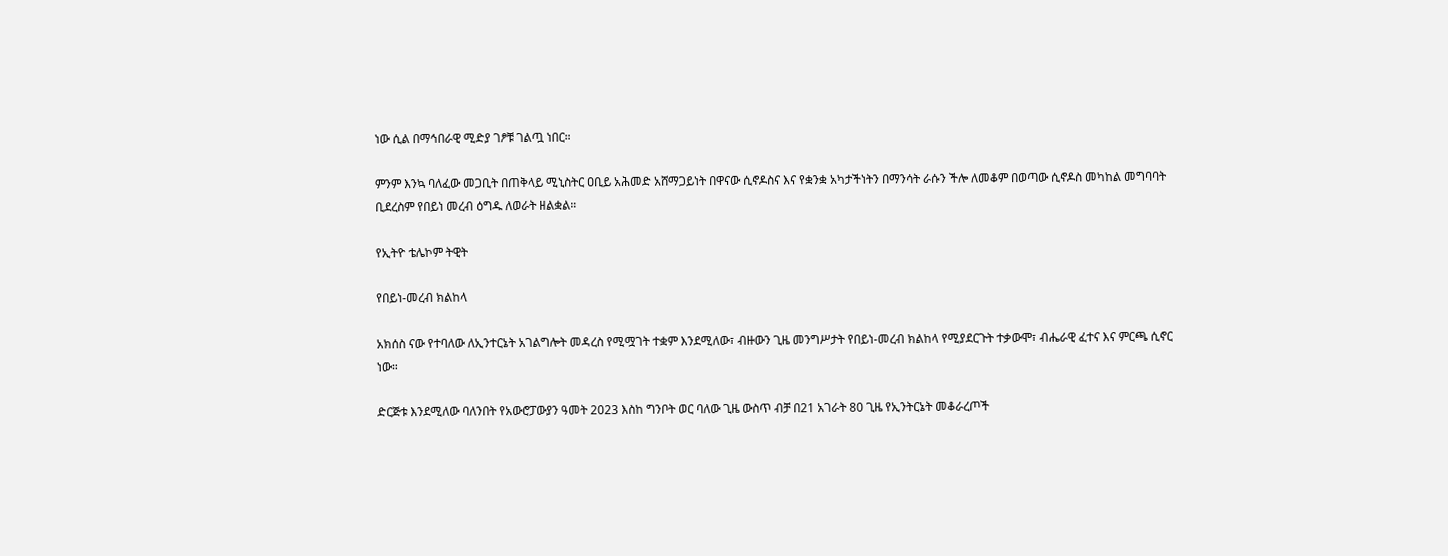ነው ሲል በማኅበራዊ ሚድያ ገፆቹ ገልጧ ነበር።

ምንም እንኳ ባለፈው መጋቢት በጠቅላይ ሚኒስትር ዐቢይ አሕመድ አሸማጋይነት በዋናው ሲኖዶስና እና የቋንቋ አካታችነትን በማንሳት ራሱን ችሎ ለመቆም በወጣው ሲኖዶስ መካከል መግባባት ቢደረስም የበይነ መረብ ዕግዱ ለወራት ዘልቋል።

የኢትዮ ቴሌኮም ትዊት

የበይነ-መረብ ክልከላ

አክሰስ ናው የተባለው ለኢንተርኔት አገልግሎት መዳረስ የሚሟገት ተቋም እንደሚለው፣ ብዙውን ጊዜ መንግሥታት የበይነ-መረብ ክልከላ የሚያደርጉት ተቃውሞ፣ ብሔራዊ ፈተና እና ምርጫ ሲኖር ነው።

ድርጅቱ እንደሚለው ባለንበት የአውሮፓውያን ዓመት 2023 እስከ ግንቦት ወር ባለው ጊዜ ውስጥ ብቻ በ21 አገራት 80 ጊዜ የኢንትርኔት መቆራረጦች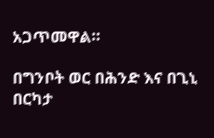አጋጥመዋል።

በግንቦት ወር በሕንድ እና በጊኒ በርካታ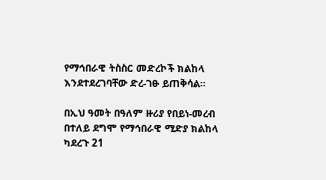የማኅበራዊ ትስስር መድረኮች ክልከላ እንደተደረገባቸው ድረ-ገፁ ይጠቅሳል።

በኢህ ዓመት በዓለም ዙሪያ የበይነ-መረብ በተለይ ደግሞ የማኅበራዊ ሚድያ ክልከላ ካደረጉ 21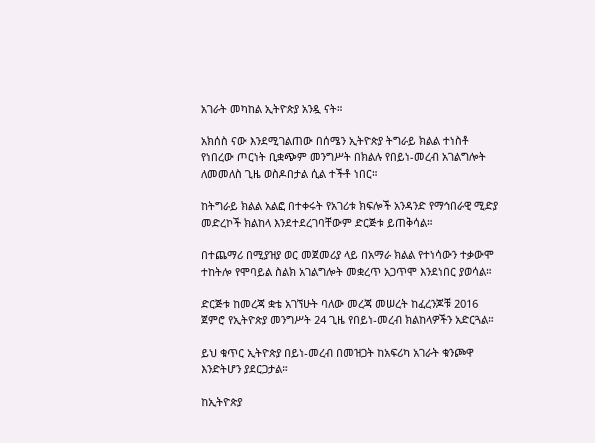አገራት መካከል ኢትዮጵያ አንዷ ናት።

አክሰስ ናው እንደሚገልጠው በሰሜን ኢትዮጵያ ትግራይ ክልል ተነስቶ የነበረው ጦርነት ቢቋጭም መንግሥት በክልሉ የበይነ-መረብ አገልግሎት ለመመለስ ጊዜ ወስዶበታል ሲል ተችቶ ነበር።

ከትግራይ ክልል አልፎ በተቀሩት የአገሪቱ ክፍሎች አንዳንድ የማኅበራዊ ሚድያ መድረኮች ክልከላ እንደተደረገባቸውም ድርጅቱ ይጠቅሳል።

በተጨማሪ በሚያዝያ ወር መጀመሪያ ላይ በአማራ ክልል የተነሳውን ተቃውሞ ተከትሎ የሞባይል ስልክ አገልግሎት መቋረጥ አጋጥሞ እንደነበር ያወሳል።

ድርጅቱ ከመረጃ ቋቴ አገኘሁት ባለው መረጃ መሠረት ከፈረንጆቹ 2016 ጀምሮ የኢትዮጵያ መንግሥት 24 ጊዜ የበይነ-መረብ ክልከላዎችን አድርጓል።

ይህ ቁጥር ኢትዮጵያ በይነ-መረብ በመዝጋት ከአፍሪካ አገራት ቁንጮዋ እንድትሆን ያደርጋታል።

ከኢትዮጵያ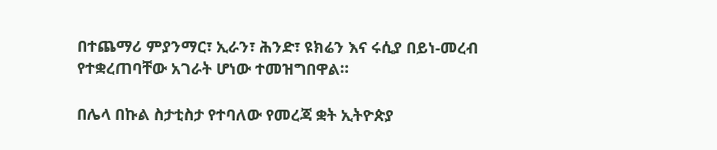በተጨማሪ ምያንማር፣ ኢራን፣ ሕንድ፣ ዩክሬን እና ሩሲያ በይነ-መረብ የተቋረጠባቸው አገራት ሆነው ተመዝግበዋል።

በሌላ በኩል ስታቲስታ የተባለው የመረጃ ቋት ኢትዮጵያ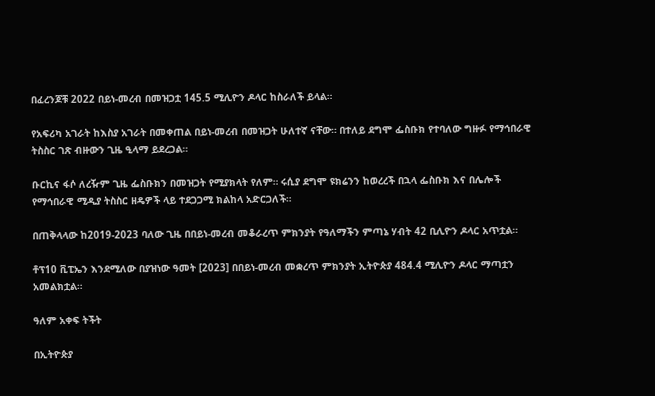በፈረንጆቹ 2022 በይነ-መረብ በመዝጋቷ 145.5 ሚሊዮን ዶላር ከስራለች ይላል።

የአፍሪካ አገራት ከእስያ አገራት በመቀጠል በይነ-መረብ በመዝጋት ሁለተኛ ናቸው። በተለይ ደግሞ ፌስቡክ የተባለው ግዙፉ የማኅበራዊ ትስስር ገጽ ብዙውን ጊዜ ዒላማ ይደረጋል።

ቡርኪና ፋሶ ለረዥም ጊዜ ፌስቡክን በመዝጋት የሚያክላት የለም። ሩሲያ ደግሞ ዩክሬንን ከወረረች በኋላ ፌስቡክ እና በሌሎች የማኅበራዊ ሚዲያ ትስስር ዘዴዎች ላይ ተደጋጋሚ ክልከላ አድርጋለች።

በጠቅላላው ከ2019-2023 ባለው ጊዜ በበይነ-መረብ መቆራረጥ ምክንያት የዓለማችን ምጣኔ ሃብት 42 ቢሊዮን ዶላር አጥቷል።

ቶፕ10 ቪፒኤን እንደሚለው በያዝነው ዓመት [2023] በበይነ-መረብ መቋረጥ ምክንያት ኢትዮጵያ 484.4 ሚሊዮን ዶላር ማጣቷን አመልክቷል።

ዓለም አቀፍ ትችት

በኢትዮጵያ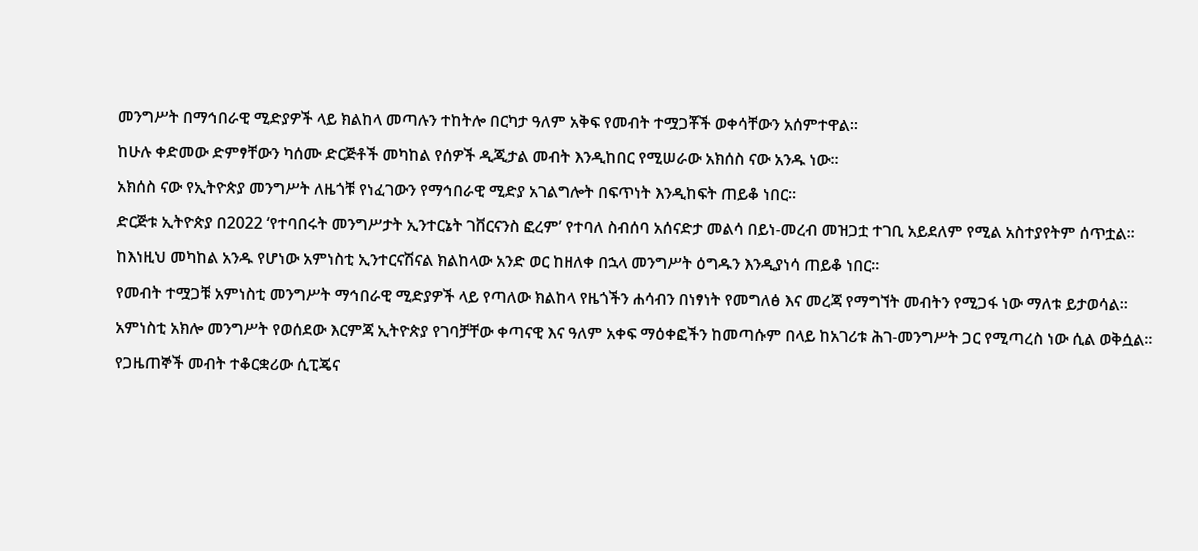መንግሥት በማኅበራዊ ሚድያዎች ላይ ክልከላ መጣሉን ተከትሎ በርካታ ዓለም አቅፍ የመብት ተሟጋቾች ወቀሳቸውን አሰምተዋል።

ከሁሉ ቀድመው ድምፃቸውን ካሰሙ ድርጅቶች መካከል የሰዎች ዲጂታል መብት እንዲከበር የሚሠራው አክሰስ ናው አንዱ ነው።

አክሰስ ናው የኢትዮጵያ መንግሥት ለዜጎቹ የነፈገውን የማኅበራዊ ሚድያ አገልግሎት በፍጥነት እንዲከፍት ጠይቆ ነበር።

ድርጅቱ ኢትዮጵያ በ2022 ‘የተባበሩት መንግሥታት ኢንተርኔት ገቨርናንስ ፎረም’ የተባለ ስብሰባ አሰናድታ መልሳ በይነ-መረብ መዝጋቷ ተገቢ አይደለም የሚል አስተያየትም ሰጥቷል።

ከእነዚህ መካከል አንዱ የሆነው አምነስቲ ኢንተርናሽናል ክልከላው አንድ ወር ከዘለቀ በኋላ መንግሥት ዕግዱን እንዲያነሳ ጠይቆ ነበር።

የመብት ተሟጋቹ አምነስቲ መንግሥት ማኅበራዊ ሚድያዎች ላይ የጣለው ክልከላ የዜጎችን ሐሳብን በነፃነት የመግለፅ እና መረጃ የማግኘት መብትን የሚጋፋ ነው ማለቱ ይታወሳል።

አምነስቲ አክሎ መንግሥት የወሰደው እርምጃ ኢትዮጵያ የገባቻቸው ቀጣናዊ እና ዓለም አቀፍ ማዕቀፎችን ከመጣሱም በላይ ከአገሪቱ ሕገ-መንግሥት ጋር የሚጣረስ ነው ሲል ወቅሷል።

የጋዜጠኞች መብት ተቆርቋሪው ሲፒጄና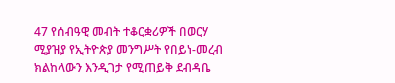47 የሰብዓዊ መብት ተቆርቋሪዎች በወርሃ ሚያዝያ የኢትዮጵያ መንግሥት የበይነ-መረብ ክልከላውን እንዲገታ የሚጠይቅ ደብዳቤ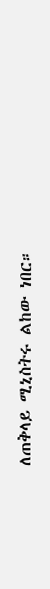ለጠቅላይ ሚኒስትሩ ልከው ነበር።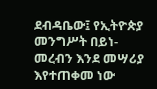ደብዳቤው፤ የኢትዮጵያ መንግሥት በይነ-መረብን እንደ መሣሪያ እየተጠቀመ ነው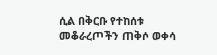ሲል በቅርቡ የተከሰቱ መቆራረጦችን ጠቅሶ ወቀሳ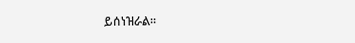ይሰነዝራል።